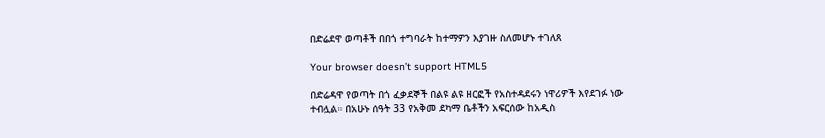በድሬደዋ ወጣቶች በበጎ ተግባራት ከተማዎን እያገዙ ስለመሆኑ ተገለጸ

Your browser doesn’t support HTML5

በድሬዳዋ የወጣት በጎ ፈቃደኞች በልዩ ልዩ ዘርፎች የአስተዳደሩን ነዋሪዎች እየደገፉ ነው ተብሏል። በአሁኑ ሰዓት 33 የአቅመ ደካማ ቤቶችን አፍርሰው ከአዲስ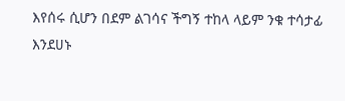እየሰሩ ሲሆን በደም ልገሳና ችግኝ ተከላ ላይም ንቁ ተሳታፊ እንደሀኑ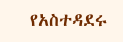የአስተዳደሩ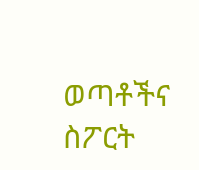ወጣቶችና ስፖርት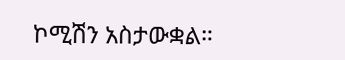ኮሚሽን አስታውቋል።